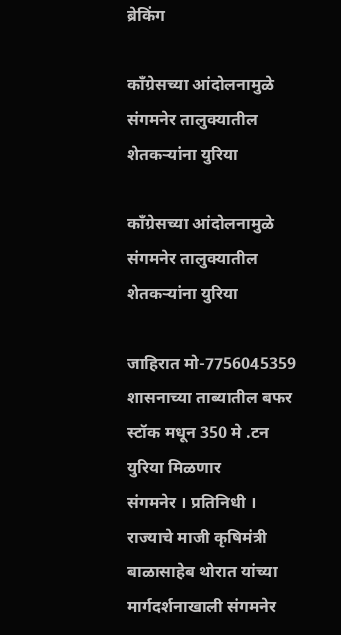ब्रेकिंग

काँग्रेसच्या आंदोलनामुळे संगमनेर तालुक्यातील शेतकऱ्यांना युरिया

काँग्रेसच्या आंदोलनामुळे संगमनेर तालुक्यातील शेतकऱ्यांना युरिया

जाहिरात मो-7756045359
शासनाच्या ताब्यातील बफर स्टॉक मधून 350 मे .टन युरिया मिळणार
संगमनेर । प्रतिनिधी । राज्याचे माजी कृषिमंत्री बाळासाहेब थोरात यांच्या मार्गदर्शनाखाली संगमनेर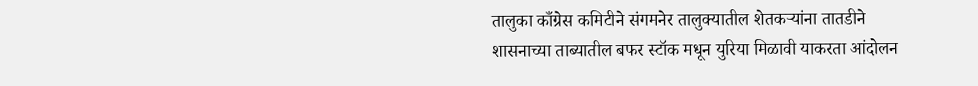तालुका काँग्रेस कमिटीने संगमनेर तालुक्यातील शेतकऱ्यांना तातडीने शासनाच्या ताब्यातील बफर स्टॉक मधून युरिया मिळावी याकरता आंदोलन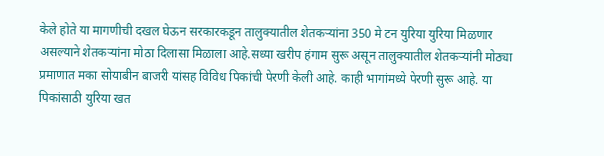केले होते या मागणीची दखल घेऊन सरकारकडून तालुक्यातील शेतकऱ्यांना 350 मे टन युरिया युरिया मिळणार असल्याने शेतकऱ्यांना मोठा दिलासा मिळाला आहे.सध्या खरीप हंगाम सुरू असून तालुक्यातील शेतकऱ्यांनी मोठ्या प्रमाणात मका सोयाबीन बाजरी यांसह विविध पिकांची पेरणी केली आहे. काही भागांमध्ये पेरणी सुरू आहे. या पिकांसाठी युरिया खत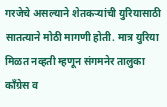गरजेचे असल्याने शेतकऱ्यांची युरियासाठी सातत्याने मोठी मागणी होती. मात्र युरिया मिळत नव्हती म्हणून संगमनेर तालुका काँग्रेस व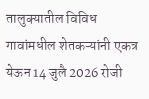तालुक्यातील विविध गावांमधील शेतकऱ्यांनी एकत्र येऊन 14 जुलै 2026 रोजी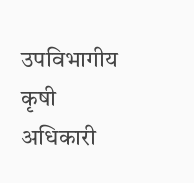उपविभागीय कृषी अधिकारी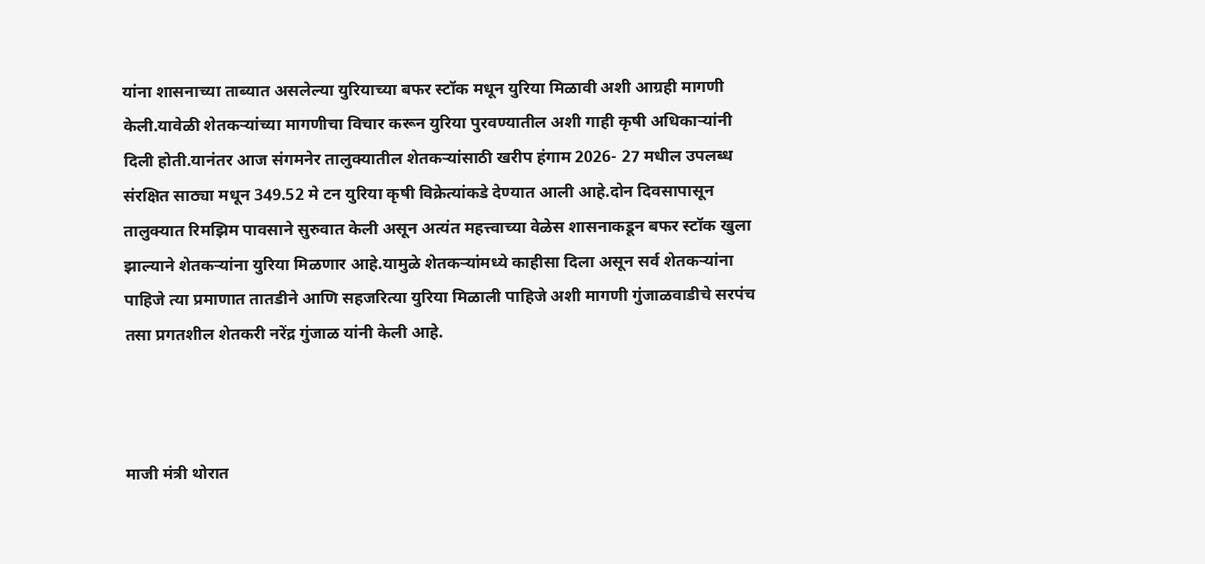यांना शासनाच्या ताब्यात असलेल्या युरियाच्या बफर स्टॉक मधून युरिया मिळावी अशी आग्रही मागणी केली.यावेळी शेतकऱ्यांच्या मागणीचा विचार करून युरिया पुरवण्यातील अशी गाही कृषी अधिकाऱ्यांनी दिली होती.यानंतर आज संगमनेर तालुक्यातील शेतकऱ्यांसाठी खरीप हंगाम 2026- 27 मधील उपलब्ध संरक्षित साठ्या मधून 349.52 मे टन युरिया कृषी विक्रेत्यांकडे देण्यात आली आहे.दोन दिवसापासून तालुक्यात रिमझिम पावसाने सुरुवात केली असून अत्यंत महत्त्वाच्या वेळेस शासनाकडून बफर स्टॉक खुला झाल्याने शेतकऱ्यांना युरिया मिळणार आहे.यामुळे शेतकऱ्यांमध्ये काहीसा दिला असून सर्व शेतकऱ्यांना पाहिजे त्या प्रमाणात तातडीने आणि सहजरित्या युरिया मिळाली पाहिजे अशी मागणी गुंजाळवाडीचे सरपंच तसा प्रगतशील शेतकरी नरेंद्र गुंजाळ यांनी केली आहे.



माजी मंत्री थोरात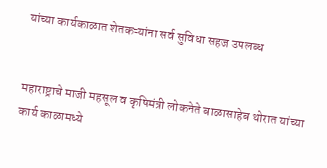यांच्या कार्यकाळात शेतकऱ्यांना सर्व सुविधा सहज उपलब्ध


महाराष्ट्राचे माजी महसूल व कृषिमंत्री लोकनेते बाळासाहेब थोरात यांच्या कार्य काळामध्ये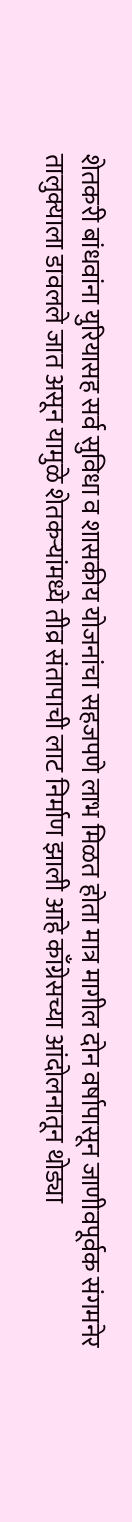शेतकरी बांधवांना युरियासह सर्व सुविधा व शासकीय योजनांचा सहजपणे लाभ मिळत होता मात्र मागील दोन वर्षापासून जाणीवपूर्वक संगमनेर तालुक्याला डावलले जात असून यामुळे शेतकऱ्यांमध्ये तीव्र संतापाची लाट निर्माण झाली आहे काँग्रेसच्या आंदोलनातून थोड्या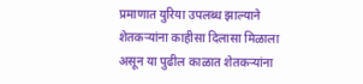प्रमाणात युरिया उपलब्ध झाल्याने शेतकऱ्यांना काहीसा दिलासा मिळाला असून या पुढील काळात शेतकऱ्यांना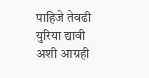पाहिजे तेवढी युरिया द्यावी अशी आग्रही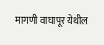मागणी वाघापूर येथील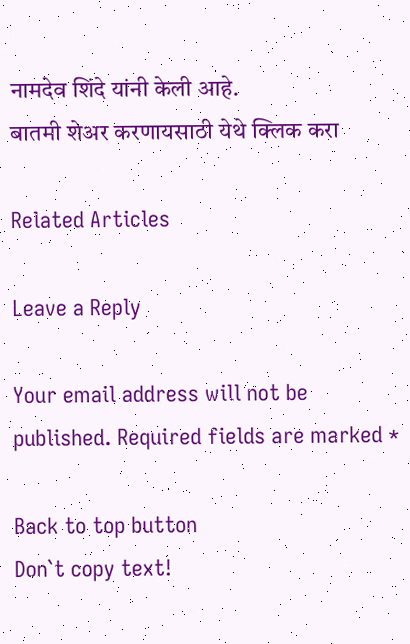नामदेव शिंदे यांनी केली आहे.
बातमी शेअर करणायसाठी येथे क्लिक करा

Related Articles

Leave a Reply

Your email address will not be published. Required fields are marked *

Back to top button
Don`t copy text!